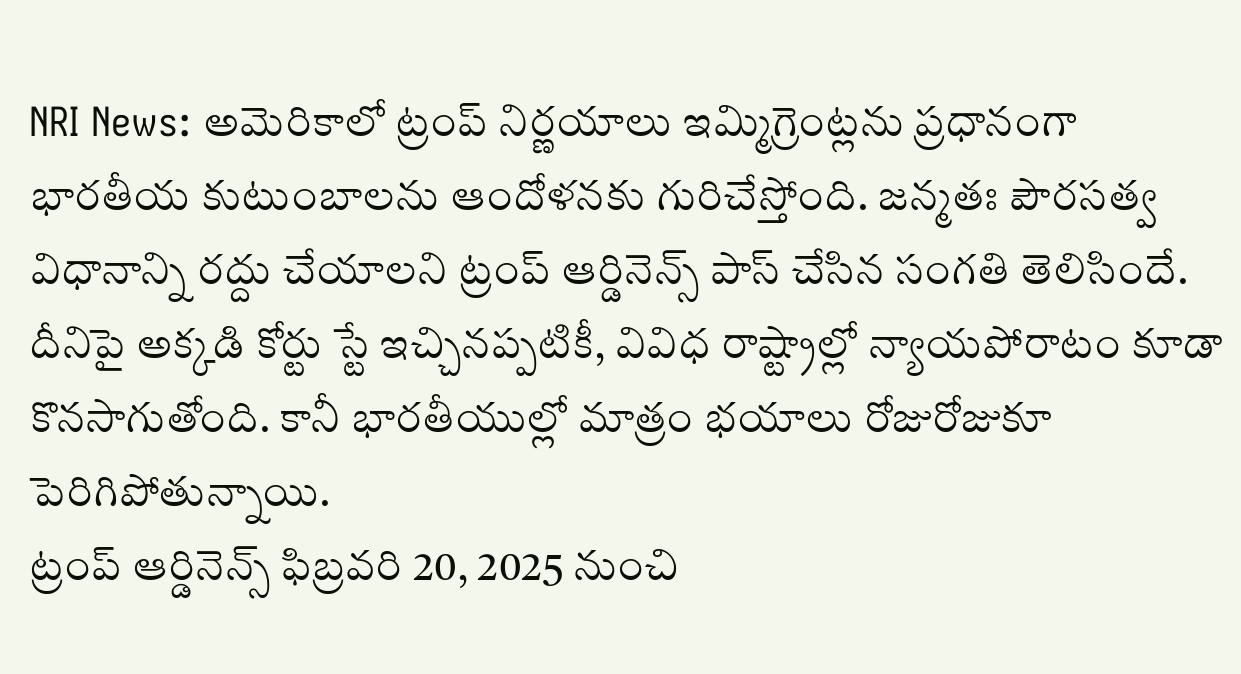NRI News: అమెరికాలో ట్రంప్ నిర్ణయాలు ఇమ్మిగ్రెంట్లను ప్రధానంగా భారతీయ కుటుంబాలను ఆందోళనకు గురిచేస్తోంది. జన్మతః పౌరసత్వ విధానాన్ని రద్దు చేయాలని ట్రంప్ ఆర్డినెన్స్ పాస్ చేసిన సంగతి తెలిసిందే. దీనిపై అక్కడి కోర్టు స్టే ఇచ్చినప్పటికీ, వివిధ రాష్ట్రాల్లో న్యాయపోరాటం కూడా కొనసాగుతోంది. కానీ భారతీయుల్లో మాత్రం భయాలు రోజురోజుకూ పెరిగిపోతున్నాయి.
ట్రంప్ ఆర్డినెన్స్ ఫిబ్రవరి 20, 2025 నుంచి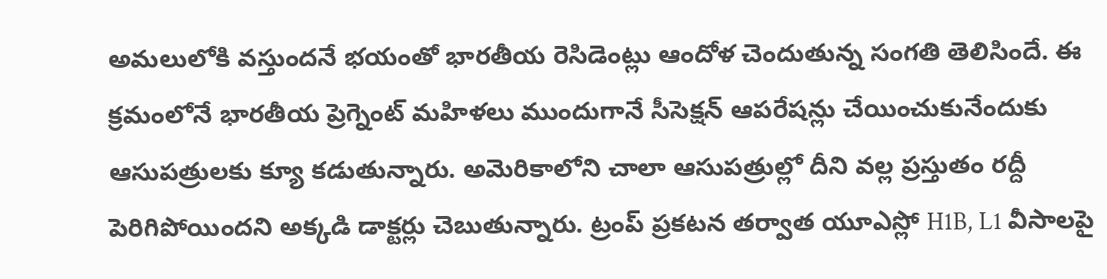అమలులోకి వస్తుందనే భయంతో భారతీయ రెసిడెంట్లు ఆందోళ చెందుతున్న సంగతి తెలిసిందే. ఈ క్రమంలోనే భారతీయ ప్రెగ్నెంట్ మహిళలు ముందుగానే సీసెక్షన్ ఆపరేషన్లు చేయించుకునేందుకు ఆసుపత్రులకు క్యూ కడుతున్నారు. అమెరికాలోని చాలా ఆసుపత్రుల్లో దీని వల్ల ప్రస్తుతం రద్దీ పెరిగిపోయిందని అక్కడి డాక్టర్లు చెబుతున్నారు. ట్రంప్ ప్రకటన తర్వాత యూఎస్లో H1B, L1 వీసాలపై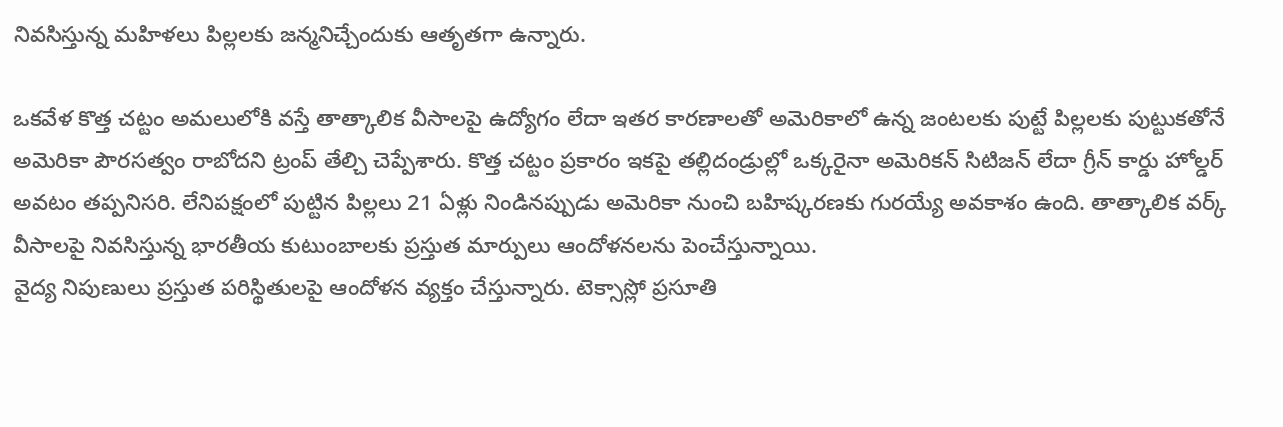నివసిస్తున్న మహిళలు పిల్లలకు జన్మనిచ్చేందుకు ఆతృతగా ఉన్నారు.

ఒకవేళ కొత్త చట్టం అమలులోకి వస్తే తాత్కాలిక వీసాలపై ఉద్యోగం లేదా ఇతర కారణాలతో అమెరికాలో ఉన్న జంటలకు పుట్టే పిల్లలకు పుట్టుకతోనే అమెరికా పౌరసత్వం రాబోదని ట్రంప్ తేల్చి చెప్పేశారు. కొత్త చట్టం ప్రకారం ఇకపై తల్లిదండ్రుల్లో ఒక్కరైనా అమెరికన్ సిటిజన్ లేదా గ్రీన్ కార్డు హోల్డర్ అవటం తప్పనిసరి. లేనిపక్షంలో పుట్టిన పిల్లలు 21 ఏళ్లు నిండినప్పుడు అమెరికా నుంచి బహిష్కరణకు గురయ్యే అవకాశం ఉంది. తాత్కాలిక వర్క్ వీసాలపై నివసిస్తున్న భారతీయ కుటుంబాలకు ప్రస్తుత మార్పులు ఆందోళనలను పెంచేస్తున్నాయి.
వైద్య నిపుణులు ప్రస్తుత పరిస్థితులపై ఆందోళన వ్యక్తం చేస్తున్నారు. టెక్సాస్లో ప్రసూతి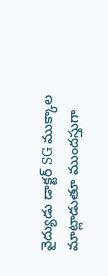వైద్యుడు డాక్టర్ SG ముక్కాల మాట్లాడుతూ ముందస్తుగా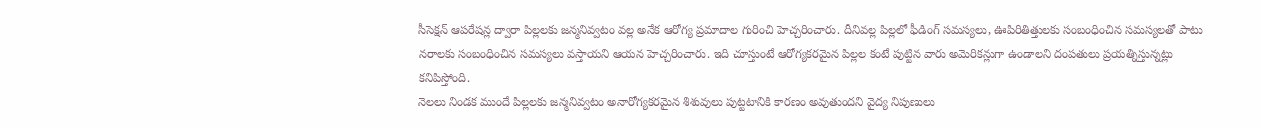సీసెక్షన్ ఆపరేషన్ల ద్వారా పిల్లలకు జన్మనివ్వటం వల్ల అనేక ఆరోగ్య ప్రమాదాల గురించి హెచ్చరించారు. దీనివల్ల పిల్లలో ఫీడింగ్ సమస్యలు, ఊపిరితిత్తులకు సంబంధించిన సమస్యలతో పాటు నరాలకు సంబంధించిన సమస్యలు వస్తాయని ఆయన హెచ్చరించారు. ఇది చూస్తుంటే ఆరోగ్యకరమైన పిల్లల కంటే పుట్టిన వారు అమెరికన్లుగా ఉండాలని దంపతులు ప్రయత్నిస్తున్నట్లు కనిపిస్తోంది.
నెలలు నిండక ముందే పిల్లలకు జన్మనివ్వటం అనారోగ్యకరమైన శిశువులు పుట్టటానికి కారణం అవుతుందని వైద్య నిపుణులు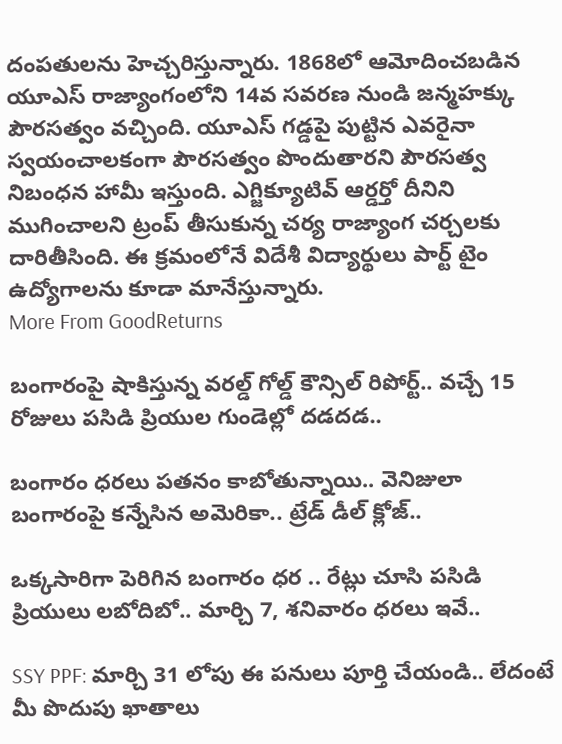దంపతులను హెచ్చరిస్తున్నారు. 1868లో ఆమోదించబడిన యూఎస్ రాజ్యాంగంలోని 14వ సవరణ నుండి జన్మహక్కు పౌరసత్వం వచ్చింది. యూఎస్ గడ్డపై పుట్టిన ఎవరైనా స్వయంచాలకంగా పౌరసత్వం పొందుతారని పౌరసత్వ నిబంధన హామీ ఇస్తుంది. ఎగ్జిక్యూటివ్ ఆర్డర్తో దీనిని ముగించాలని ట్రంప్ తీసుకున్న చర్య రాజ్యాంగ చర్చలకు దారితీసింది. ఈ క్రమంలోనే విదేశీ విద్యార్థులు పార్ట్ టైం ఉద్యోగాలను కూడా మానేస్తున్నారు.
More From GoodReturns

బంగారంపై షాకిస్తున్న వరల్డ్ గోల్డ్ కౌన్సిల్ రిపోర్ట్.. వచ్చే 15 రోజులు పసిడి ప్రియుల గుండెల్లో దడదడ..

బంగారం ధరలు పతనం కాబోతున్నాయి.. వెనిజులా బంగారంపై కన్నేసిన అమెరికా.. ట్రేడ్ డీల్ క్లోజ్..

ఒక్కసారిగా పెరిగిన బంగారం ధర .. రేట్లు చూసి పసిడి ప్రియులు లబోదిబో.. మార్చి 7, శనివారం ధరలు ఇవే..

SSY PPF: మార్చి 31 లోపు ఈ పనులు పూర్తి చేయండి.. లేదంటే మీ పొదుపు ఖాతాలు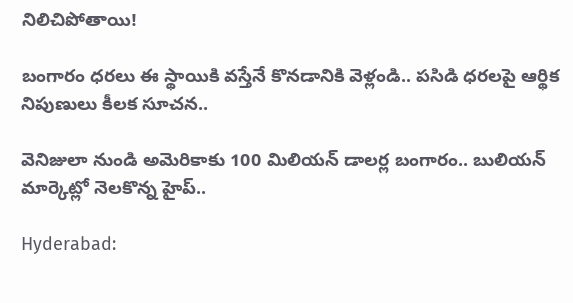నిలిచిపోతాయి!

బంగారం ధరలు ఈ స్థాయికి వస్తేనే కొనడానికి వెళ్లండి.. పసిడి ధరలపై ఆర్థిక నిపుణులు కీలక సూచన..

వెనిజులా నుండి అమెరికాకు 100 మిలియన్ డాలర్ల బంగారం.. బులియన్ మార్కెట్లో నెలకొన్న హైప్..

Hyderabad: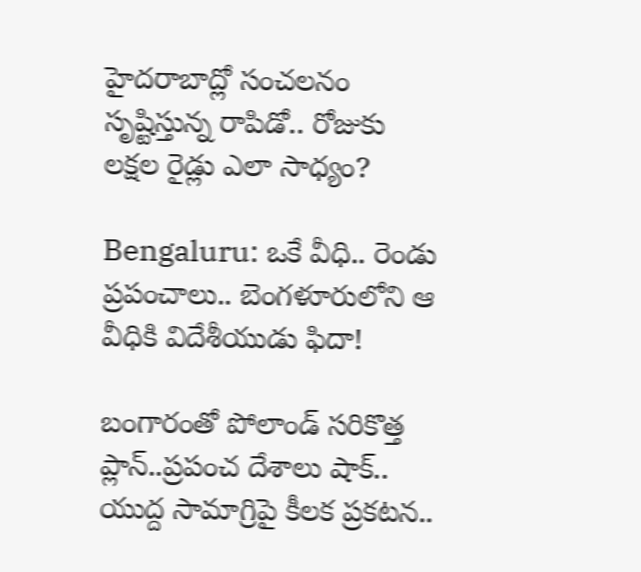హైదరాబాద్లో సంచలనం సృష్టిస్తున్న రాపిడో.. రోజుకు లక్షల రైడ్లు ఎలా సాధ్యం?

Bengaluru: ఒకే వీధి.. రెండు ప్రపంచాలు.. బెంగళూరులోని ఆ వీధికి విదేశీయుడు ఫిదా!

బంగారంతో పోలాండ్ సరికొత్త ప్లాన్..ప్రపంచ దేశాలు షాక్.. యుద్ద సామాగ్రిపై కీలక ప్రకటన..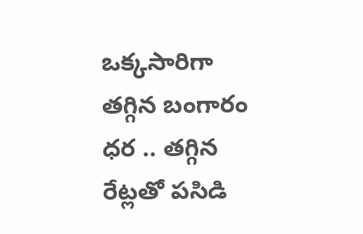ఒక్కసారిగా తగ్గిన బంగారం ధర .. తగ్గిన రేట్లతో పసిడి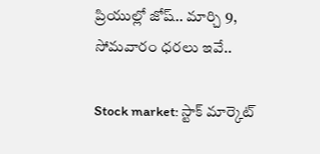ప్రియుల్లో జోష్.. మార్చి 9, సోమవారం ధరలు ఇవే..

Stock market: స్టాక్ మార్కెట్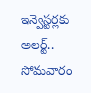ఇన్వెస్టర్లకు అలర్ట్.. సోమవారం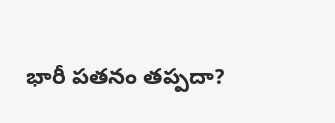భారీ పతనం తప్పదా?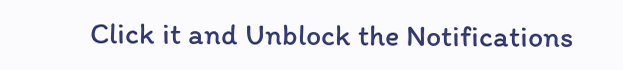Click it and Unblock the Notifications